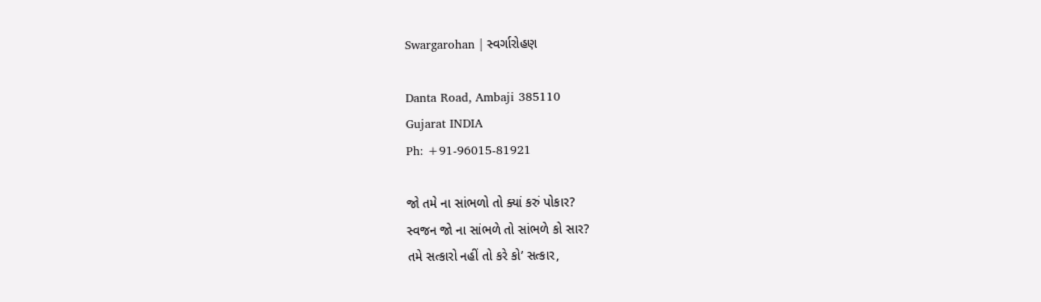Swargarohan | સ્વર્ગારોહણ

Danta Road, Ambaji 385110
Gujarat INDIA
Ph: +91-96015-81921

જો તમે ના સાંભળો તો ક્યાં કરું પોકાર?
સ્વજન જો ના સાંભળે તો સાંભળે કો સાર?
તમે સત્કારો નહીં તો કરે કો’ સત્કાર,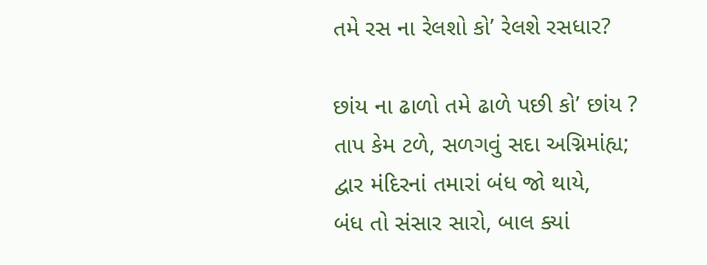તમે રસ ના રેલશો કો’ રેલશે રસધાર?

છાંય ના ઢાળો તમે ઢાળે પછી કો’ છાંય ?
તાપ કેમ ટળે, સળગવું સદા અગ્નિમાંહ્ય;
દ્વાર મંદિરનાં તમારાં બંધ જો થાયે,
બંધ તો સંસાર સારો, બાલ ક્યાં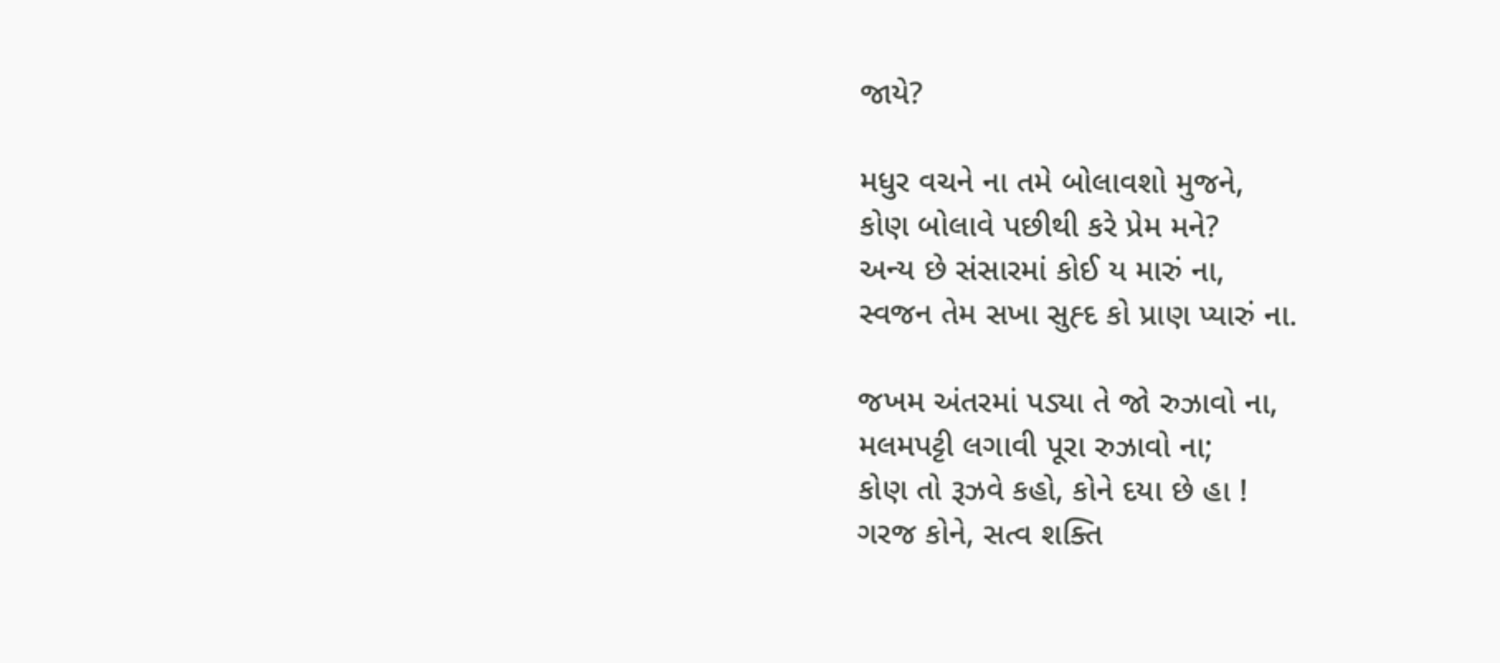જાયે?

મધુર વચને ના તમે બોલાવશો મુજને,
કોણ બોલાવે પછીથી કરે પ્રેમ મને?
અન્ય છે સંસારમાં કોઈ ય મારું ના,
સ્વજન તેમ સખા સુહ્દ કો પ્રાણ પ્યારું ના.

જખમ અંતરમાં પડ્યા તે જો રુઝાવો ના,
મલમપટ્ટી લગાવી પૂરા રુઝાવો ના;
કોણ તો રૂઝવે કહો, કોને દયા છે હા !
ગરજ કોને, સત્વ શક્તિ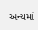અન્યમાં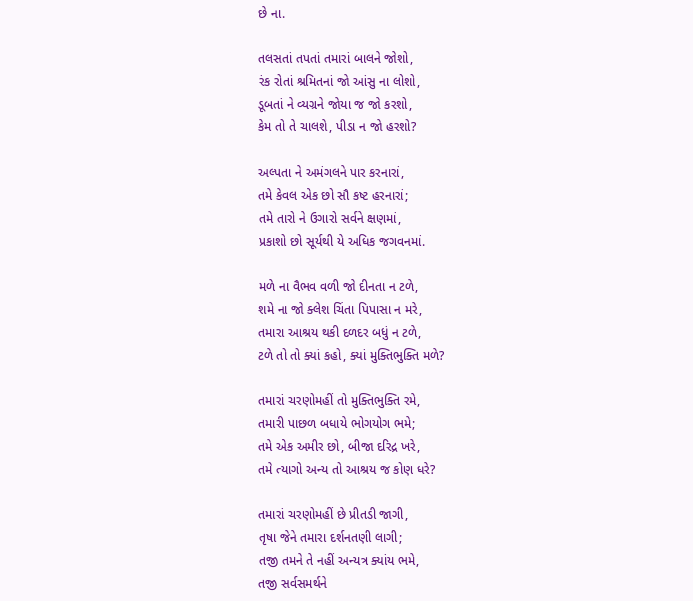છે ના.

તલસતાં તપતાં તમારાં બાલને જોશો,
રંક રોતાં શ્રમિતનાં જો આંસુ ના લોશો,
ડૂબતાં ને વ્યગ્રને જોયા જ જો કરશો,
કેમ તો તે ચાલશે, પીડા ન જો હરશો?

અલ્પતા ને અમંગલને પાર કરનારાં,
તમે કેવલ એક છો સૌ કષ્ટ હરનારાં;
તમે તારો ને ઉગારો સર્વને ક્ષણમાં,
પ્રકાશો છો સૂર્યથી યે અધિક જગવનમાં.

મળે ના વૈભવ વળી જો દીનતા ન ટળે,
શમે ના જો ક્લેશ ચિંતા પિપાસા ન મરે,
તમારા આશ્રય થકી દળદર બધું ન ટળે,
ટળે તો તો ક્યાં કહો, ક્યાં મુક્તિભુક્તિ મળે?

તમારાં ચરણોમહીં તો મુક્તિભુક્તિ રમે,
તમારી પાછળ બધાયે ભોગયોગ ભમે;
તમે એક અમીર છો, બીજા દરિદ્ર ખરે,
તમે ત્યાગો અન્ય તો આશ્રય જ કોણ ધરે?

તમારાં ચરણોમહીં છે પ્રીતડી જાગી,
તૃષા જેને તમારા દર્શનતણી લાગી;
તજી તમને તે નહીં અન્યત્ર ક્યાંય ભમે,
તજી સર્વસમર્થને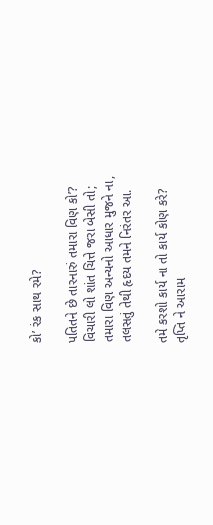કો’ રંક સાથ રમે?

પતિતને છે તારનારું તમારા વિણ કો’?
વિચારી લો શાંત ચિત્તે જરા બેસી તો;
તમારા વિણ અન્યનો આધાર મુજને ના,
તલસતું તેથી હૃદય તમને નિરંતર આ.

તમે કરશો કાર્ય ના તો કાર્ય કોણ કરે?
તૃપ્તિ ને આરામ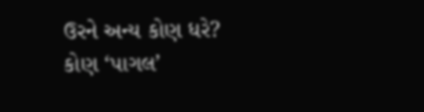ઉરને અન્ય કોણ ધરે?
કોણ ‘પાગલ’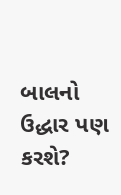બાલનો ઉદ્ધાર પણ કરશે?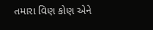તમારા વિણ કોણ એને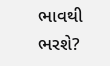ભાવથી ભરશે?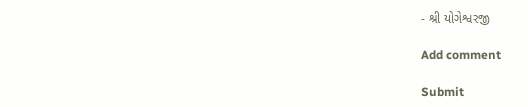- શ્રી યોગેશ્વરજી

Add comment

Submit